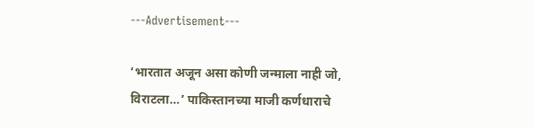---Advertisement---

‘भारतात अजून असा कोणी जन्माला नाही जो, विराटला…’ पाकिस्तानच्या माजी कर्णधाराचे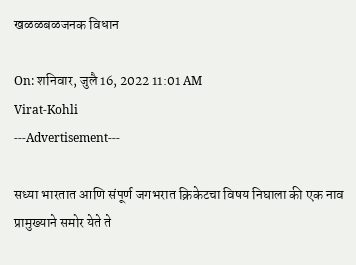खळळबळजनक विधान

On: शनिवार, जुलै 16, 2022 11:01 AM
Virat-Kohli
---Advertisement---

सध्या भारतात आणि संपूर्ण जगभरात क्रिकेटचा विषय निघाला की एक नाव प्रामुख्याने समोर येते ते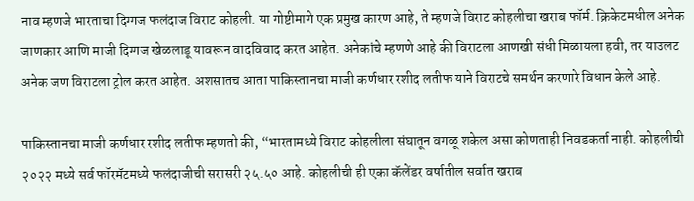नाव म्हणजे भारताचा दिग्गज फलंदाज विराट कोहली. या गोष्टीमागे एक प्रमुख कारण आहे, ते म्हणजे विराट कोहलीचा खराब फॉर्म. क्रिकेटमधील अनेक जाणकार आणि माजी दिग्गज खेळलाडू यावरून वादविवाद करत आहेत. अनेकांचे म्हणणे आहे की विराटला आणखी संधी मिळायला हवी, तर याउलट अनेक जण विराटला ट्रोल करत आहेत. अशसातच आता पाकिस्तानचा माजी कर्णधार रशीद लतीफ याने विराटचे समर्थन करणारे विधान केले आहे.

पाकिस्तानचा माजी कर्णधार रशीद लतीफ म्हणतो की, “भारतामध्ये विराट कोहलीला संघातून वगळू शकेल असा कोणताही निवडकर्ता नाही. कोहलीची २०२२ मध्ये सर्व फॉरमॅटमध्ये फलंदाजीची सरासरी २५.५० आहे. कोहलीची ही एका कॅलेंडर वर्षातील सर्वात खराब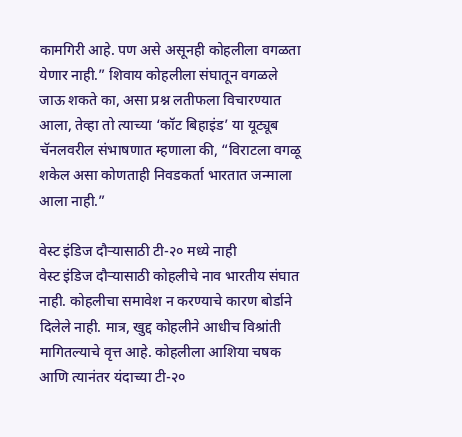कामगिरी आहे. पण असे असूनही कोहलीला वगळता येणार नाही.” शिवाय कोहलीला संघातून वगळले जाऊ शकते का, असा प्रश्न लतीफला विचारण्यात आला, तेव्हा तो त्याच्या ‘कॉट बिहाइंड’ या यूट्यूब चॅनलवरील संभाषणात म्हणाला की, “विराटला वगळू शकेल असा कोणताही निवडकर्ता भारतात जन्माला आला नाही.”

वेस्ट इंडिज दौऱ्यासाठी टी-२० मध्ये नाही
वेस्ट इंडिज दौऱ्यासाठी कोहलीचे नाव भारतीय संघात नाही. कोहलीचा समावेश न करण्याचे कारण बोर्डाने दिलेले नाही. मात्र, खुद्द कोहलीने आधीच विश्रांती मागितल्याचे वृत्त आहे. कोहलीला आशिया चषक आणि त्यानंतर यंदाच्या टी-२०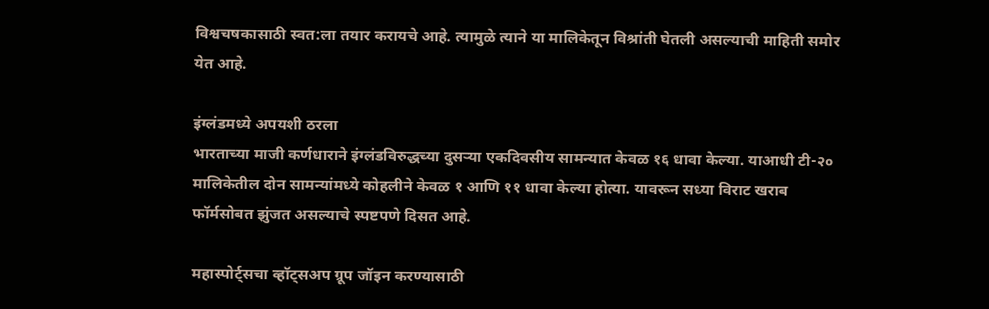विश्वचषकासाठी स्वत:ला तयार करायचे आहे. त्यामुळे त्याने या मालिकेतून विश्रांती घेतली असल्याची माहिती समोर येत आहे.

इंग्लंडमध्ये अपयशी ठरला
भारताच्या माजी कर्णधाराने इंग्लंडविरुद्धच्या दुसऱ्या एकदिवसीय सामन्यात केवळ १६ धावा केल्या. याआधी टी-२० मालिकेतील दोन सामन्यांमध्ये कोहलीने केवळ १ आणि ११ धावा केल्या होत्या. यावरून सध्या विराट खराब फॉर्मसोबत झुंजत असल्याचे स्पष्टपणे दिसत आहे.

महास्पोर्ट्सचा व्हॉट्सअप ग्रूप जॉइन करण्यासाठी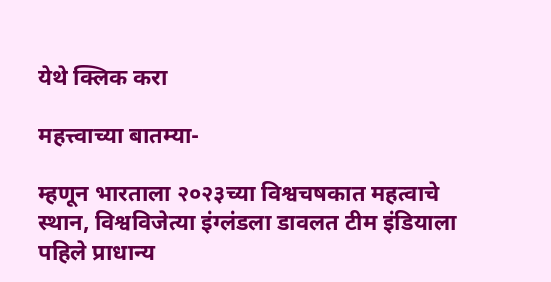येथे क्लिक करा

महत्त्वाच्या बातम्या-

म्हणून भारताला २०२३च्या विश्वचषकात महत्वाचे स्थान, विश्वविजेत्या इंग्लंडला डावलत टीम इंडियाला पहिले प्राधान्य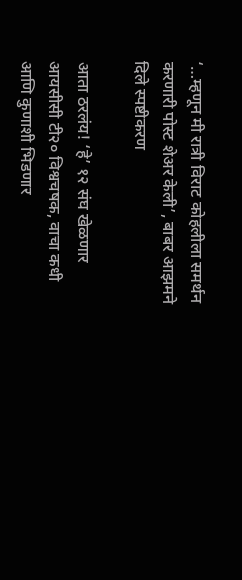‘…म्हणून मी रात्री विराट कोहलीला समर्थन करणारी पोस्ट शेअर केली’, बाबर आझमने दिले स्पष्टीकरण

आता ठरलंय! ‘हे’ १२ संघ खेळणार आयसीसी टी२० विश्वचषक, वाचा कधी आणि कुणाशी भिडणार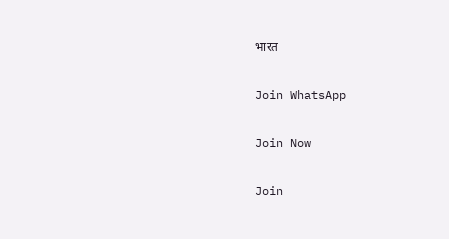भारत

Join WhatsApp

Join Now

Join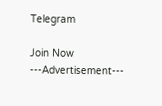Telegram

Join Now
---Advertisement---